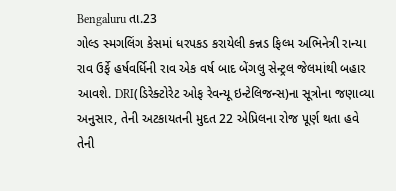Bengaluru તા.23
ગોલ્ડ સ્મગલિંગ કેસમાં ધરપકડ કરાયેલી કન્નડ ફિલ્મ અભિનેત્રી રાન્યા રાવ ઉર્ફે હર્ષવર્ધિની રાવ એક વર્ષ બાદ બેંગલુ સેન્ટ્રલ જેલમાંથી બહાર આવશે. DRI(ડિરેક્ટોરેટ ઓફ રેવન્યૂ ઇન્ટેલિજન્સ)ના સૂત્રોના જણાવ્યા અનુસાર, તેની અટકાયતની મુદત 22 એપ્રિલના રોજ પૂર્ણ થતા હવે તેની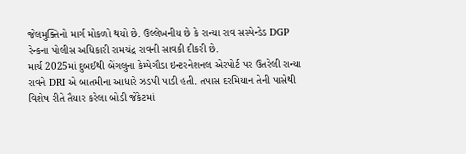જેલમુક્તિનો માર્ગ મોકળો થયો છે. ઉલ્લેખનીય છે કે રાન્યા રાવ સસ્પેન્ડેડ DGP રેન્કના પોલીસ અધિકારી રામચંદ્ર રાવની સાવકી દીકરી છે.
માર્ચ 2025માં દુબઈથી બેંગલુના કેમ્પેગૌડા ઇન્ટરનેશનલ એરપોર્ટ પર ઉતરેલી રાન્યા રાવને DRI એ બાતમીના આધારે ઝડપી પાડી હતી. તપાસ દરમિયાન તેની પાસેથી વિશેષ રીતે તૈયાર કરેલા બોડી જેકેટમાં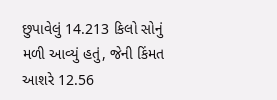છુપાવેલું 14.213 કિલો સોનું મળી આવ્યું હતું, જેની કિંમત આશરે 12.56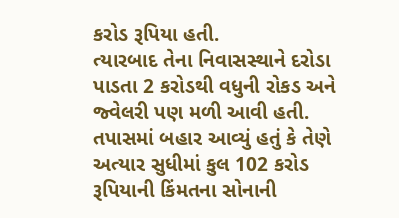કરોડ રૂપિયા હતી.
ત્યારબાદ તેના નિવાસસ્થાને દરોડા પાડતા 2 કરોડથી વધુની રોકડ અને જ્વેલરી પણ મળી આવી હતી. તપાસમાં બહાર આવ્યું હતું કે તેણે અત્યાર સુધીમાં કુલ 102 કરોડ રૂપિયાની કિંમતના સોનાની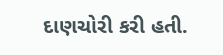દાણચોરી કરી હતી.